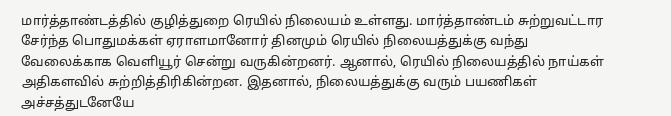மார்த்தாண்டத்தில் குழித்துறை ரெயில் நிலையம் உள்ளது. மார்த்தாண்டம் சுற்றுவட்டார சேர்ந்த பொதுமக்கள் ஏராளமானோர் தினமும் ரெயில் நிலையத்துக்கு வந்து வேலைக்காக வெளியூர் சென்று வருகின்றனர். ஆனால், ரெயில் நிலையத்தில் நாய்கள் அதிகளவில் சுற்றித்திரிகின்றன. இதனால், நிலையத்துக்கு வரும் பயணிகள் அச்சத்துடனேயே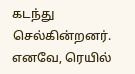கடந்து செல்கின்றனர். எனவே, ரெயில்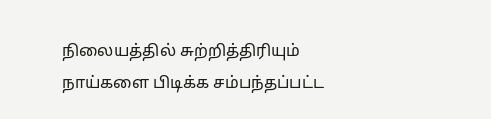நிலையத்தில் சுற்றித்திரியும் நாய்களை பிடிக்க சம்பந்தப்பட்ட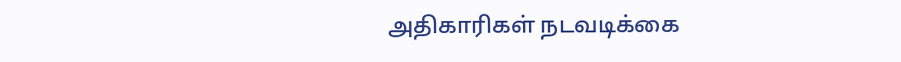அதிகாரிகள் நடவடிக்கை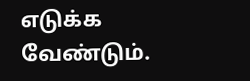எடுக்க வேண்டும்.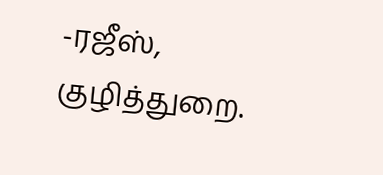-ரஜீஸ், குழித்துறை.